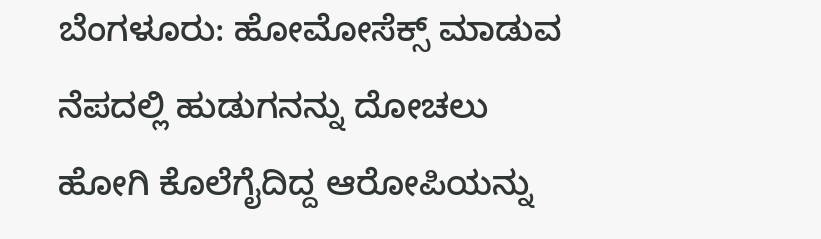ಬೆಂಗಳೂರು: ಹೋಮೋಸೆಕ್ಸ್ ಮಾಡುವ ನೆಪದಲ್ಲಿ ಹುಡುಗನನ್ನು ದೋಚಲು ಹೋಗಿ ಕೊಲೆಗೈದಿದ್ದ ಆರೋಪಿಯನ್ನು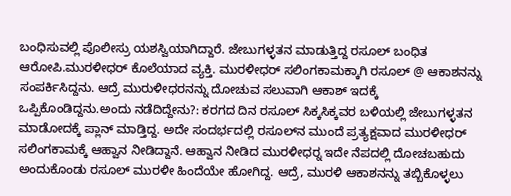ಬಂಧಿಸುವಲ್ಲಿ ಪೊಲೀಸ್ರು ಯಶಸ್ವಿಯಾಗಿದ್ದಾರೆ. ಜೇಬುಗಳ್ಳತನ ಮಾಡುತ್ತಿದ್ದ ರಸೂಲ್ ಬಂಧಿತ ಆರೋಪಿ.ಮುರಳೀಧರ್ ಕೊಲೆಯಾದ ವ್ಯಕ್ತಿ. ಮುರಳೀಧರ್ ಸಲಿಂಗಕಾಮಕ್ಕಾಗಿ ರಸೂಲ್ @ ಆಕಾಶನನ್ನು ಸಂಪರ್ಕಿಸಿದ್ದನು. ಆದ್ರೆ ಮುರುಳೀಧರನನ್ನು ದೋಚುವ ಸಲುವಾಗಿ ಆಕಾಶ್ ಇದಕ್ಕೆ ಒಪ್ಪಿಕೊಂಡಿದ್ದನು.ಅಂದು ನಡೆದಿದ್ದೇನು?: ಕರಗದ ದಿನ ರಸೂಲ್ ಸಿಕ್ಕಸಿಕ್ಕವರ ಬಳಿಯಲ್ಲಿ ಜೇಬುಗಳ್ಳತನ ಮಾಡೋದಕ್ಕೆ ಪ್ಲಾನ್ ಮಾಡ್ತಿದ್ದ. ಅದೇ ಸಂದರ್ಭದಲ್ಲಿ ರಸೂಲ್‍ನ ಮುಂದೆ ಪ್ರತ್ಯಕ್ಷವಾದ ಮುರಳೀಧರ್ ಸಲಿಂಗಕಾಮಕ್ಕೆ ಆಹ್ವಾನ ನೀಡಿದ್ದಾನೆ. ಆಹ್ವಾನ ನೀಡಿದ ಮುರಳೀಧರ್‍ನ ಇದೇ ನೆಪದಲ್ಲಿ ದೋಚಬಹುದು ಅಂದುಕೊಂಡು ರಸೂಲ್ ಮುರಳೀ ಹಿಂದೆಯೇ ಹೋಗಿದ್ದ. ಆದ್ರೆ, ಮುರಳಿ ಆಕಾಶನನ್ನು ತಬ್ಬಿಕೊಳ್ಳಲು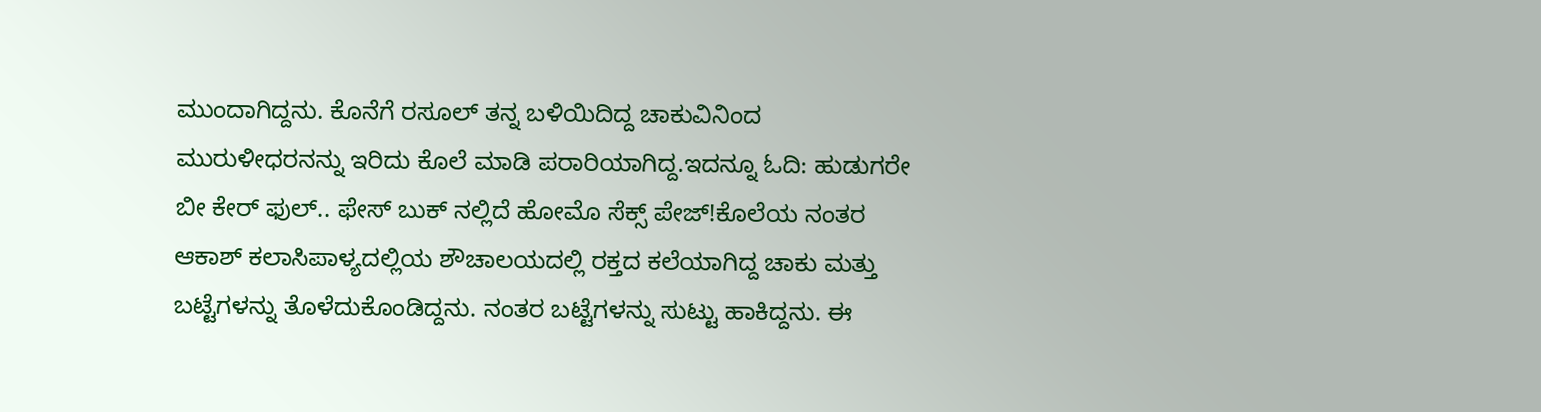ಮುಂದಾಗಿದ್ದನು. ಕೊನೆಗೆ ರಸೂಲ್ ತನ್ನ ಬಳಿಯಿದಿದ್ದ ಚಾಕುವಿನಿಂದ ಮುರುಳೀಧರನನ್ನು ಇರಿದು ಕೊಲೆ ಮಾಡಿ ಪರಾರಿಯಾಗಿದ್ದ.ಇದನ್ನೂ ಓದಿ: ಹುಡುಗರೇ ಬೀ ಕೇರ್ ಫುಲ್.. ಫೇಸ್ ಬುಕ್ ನಲ್ಲಿದೆ ಹೋಮೊ ಸೆಕ್ಸ್ ಪೇಜ್!ಕೊಲೆಯ ನಂತರ ಆಕಾಶ್ ಕಲಾಸಿಪಾಳ್ಯದಲ್ಲಿಯ ಶೌಚಾಲಯದಲ್ಲಿ ರಕ್ತದ ಕಲೆಯಾಗಿದ್ದ ಚಾಕು ಮತ್ತು ಬಟ್ಟೆಗಳನ್ನು ತೊಳೆದುಕೊಂಡಿದ್ದನು. ನಂತರ ಬಟ್ಟೆಗಳನ್ನು ಸುಟ್ಟು ಹಾಕಿದ್ದನು. ಈ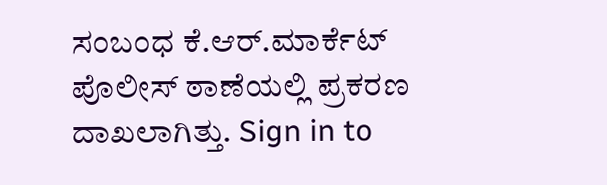ಸಂಬಂಧ ಕೆ.ಆರ್.ಮಾರ್ಕೆಟ್ ಪೊಲೀಸ್ ಠಾಣೆಯಲ್ಲಿ ಪ್ರಕರಣ ದಾಖಲಾಗಿತ್ತು. Sign in to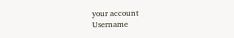your account
Username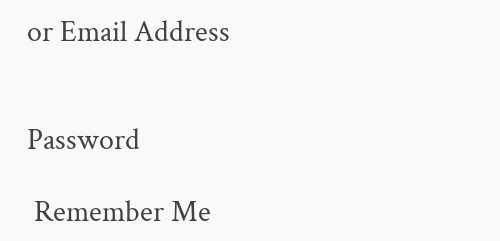or Email Address


Password

 Remember Me